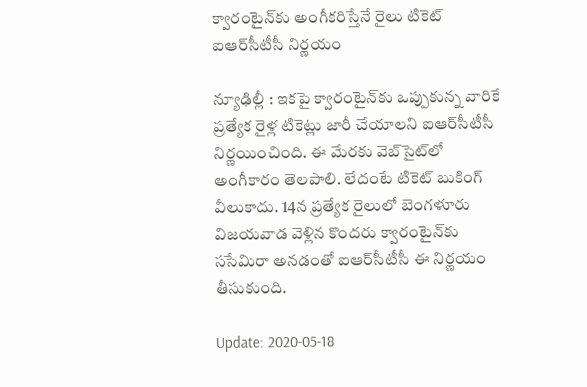క్వారంటైన్‌కు అంగీకరిస్తేనే రైలు టికెట్‌ ఐఆర్‌సీటీసీ నిర్ణయం

న్యూఢిల్లీ : ఇకపై క్వారంటైన్‌కు ఒప్పుకున్న వారికే ప్రత్యేక రైళ్ల టికెట్లు జారీ చేయాలని ఐఆర్‌సీటీసీ నిర్ణయించింది. ఈ మేరకు వెబ్‌సైట్‌లో అంగీకారం తెలపాలి. లేదంటే టికెట్‌ బుకింగ్‌ వీలుకాదు. 14న ప్రత్యేక రైలులో బెంగళూరు విజయవాడ వెళ్లిన కొందరు క్వారంటైన్‌కు ససేమిరా అనడంతో ఐఆర్‌సీటీసీ ఈ నిర్ణయం తీసుకుంది.

Update: 2020-05-18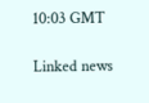10:03 GMT

Linked news